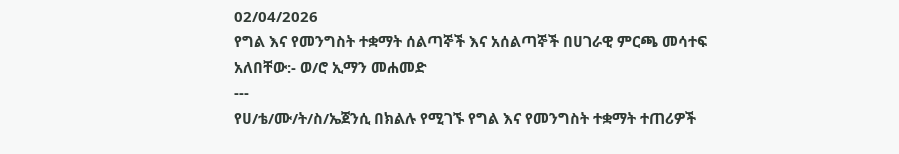02/04/2026
የግል እና የመንግስት ተቋማት ሰልጣኞች እና አሰልጣኞች በሀገራዊ ምርጫ መሳተፍ አለበቸው:- ወ/ሮ ኢማን መሐመድ
---
የሀ/ቴ/ሙ/ት/ስ/ኤጀንሲ በክልሉ የሚገኙ የግል እና የመንግስት ተቋማት ተጠሪዎች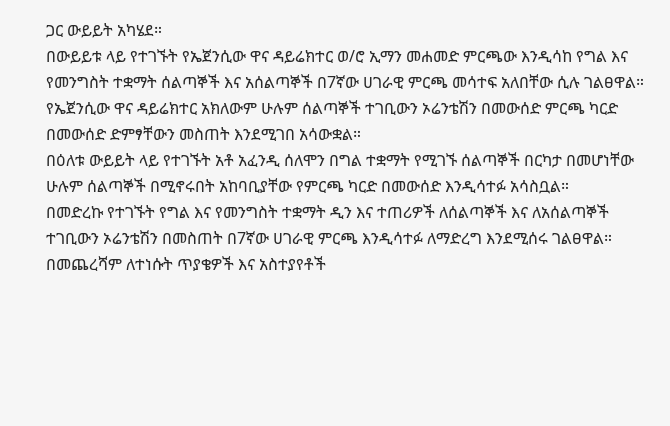ጋር ውይይት አካሄደ።
በውይይቱ ላይ የተገኙት የኤጀንሲው ዋና ዳይሬክተር ወ/ሮ ኢማን መሐመድ ምርጫው እንዲሳከ የግል እና የመንግስት ተቋማት ሰልጣኞች እና አሰልጣኞች በ7ኛው ሀገራዊ ምርጫ መሳተፍ አለበቸው ሲሉ ገልፀዋል።
የኤጀንሲው ዋና ዳይሬክተር አክለውም ሁሉም ሰልጣኞች ተገቢውን ኦሬንቴሽን በመውሰድ ምርጫ ካርድ በመውሰድ ድምፃቸውን መስጠት እንደሚገበ አሳውቋል።
በዕለቱ ውይይት ላይ የተገኙት አቶ አፈንዲ ሰለሞን በግል ተቋማት የሚገኙ ሰልጣኞች በርካታ በመሆነቸው ሁሉም ሰልጣኞች በሚኖሩበት አከባቢያቸው የምርጫ ካርድ በመውሰድ እንዲሳተፉ አሳስቧል።
በመድረኩ የተገኙት የግል እና የመንግስት ተቋማት ዲን እና ተጠሪዎች ለሰልጣኞች እና ለአሰልጣኞች ተገቢውን ኦሬንቴሽን በመስጠት በ7ኛው ሀገራዊ ምርጫ እንዲሳተፉ ለማድረግ እንደሚሰሩ ገልፀዋል።
በመጨረሻም ለተነሱት ጥያቄዎች እና አስተያየቶች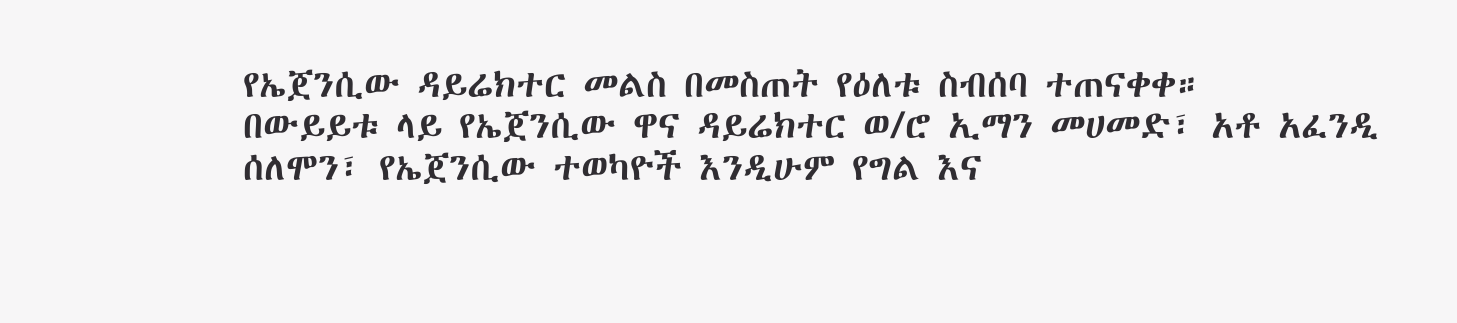የኤጀንሲው ዳይሬክተር መልስ በመስጠት የዕለቱ ስብሰባ ተጠናቀቀ።
በውይይቱ ላይ የኤጀንሲው ዋና ዳይሬክተር ወ/ሮ ኢማን መሀመድ፣ አቶ አፈንዲ ሰለሞን፣ የኤጀንሲው ተወካዮች እንዲሁም የግል እና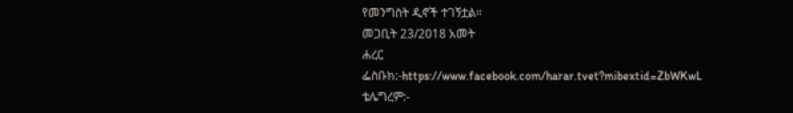የመንግስት ዲኖች ተገኝቷል።
መጋቢት 23/2018 አመት
ሐረር
ፌስቡክ:-https://www.facebook.com/harar.tvet?mibextid=ZbWKwL
ቴሌግረም:-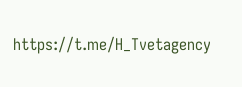https://t.me/H_Tvetagency